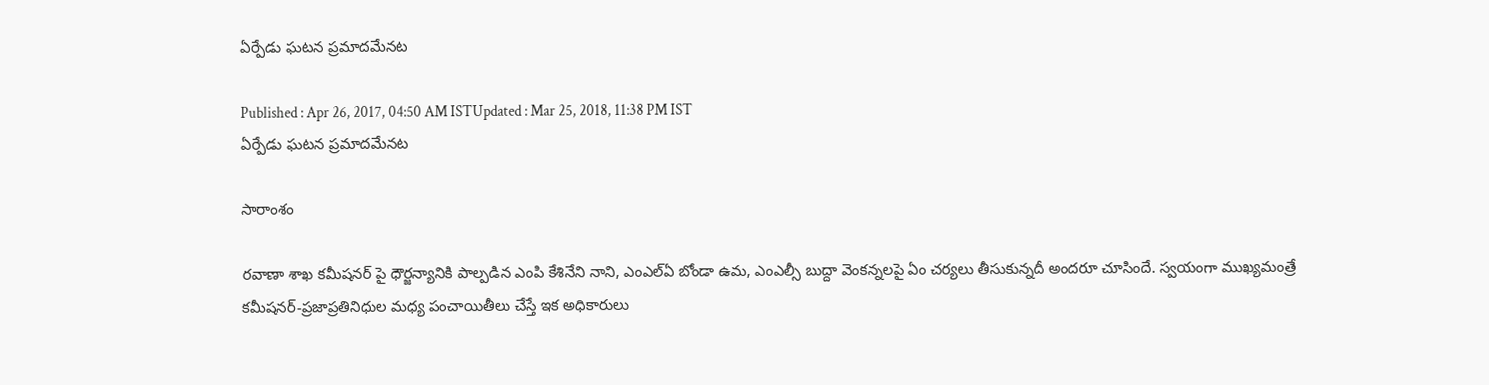ఏర్పేడు ఘటన ప్రమాదమేనట

Published : Apr 26, 2017, 04:50 AM ISTUpdated : Mar 25, 2018, 11:38 PM IST
ఏర్పేడు ఘటన ప్రమాదమేనట

సారాంశం

రవాణా శాఖ కమీషనర్ పై ధౌర్జన్యానికి పాల్పడిన ఎంపి కేశినేని నాని, ఎంఎల్ఏ బోండా ఉమ, ఎంఎల్సీ బుద్దా వెంకన్నలపై ఏం చర్యలు తీసుకున్నదీ అందరూ చూసిందే. స్వయంగా ముఖ్యమంత్రే కమీషనర్-ప్రజాప్రతినిధుల మధ్య పంచాయితీలు చేస్తే ఇక అధికారులు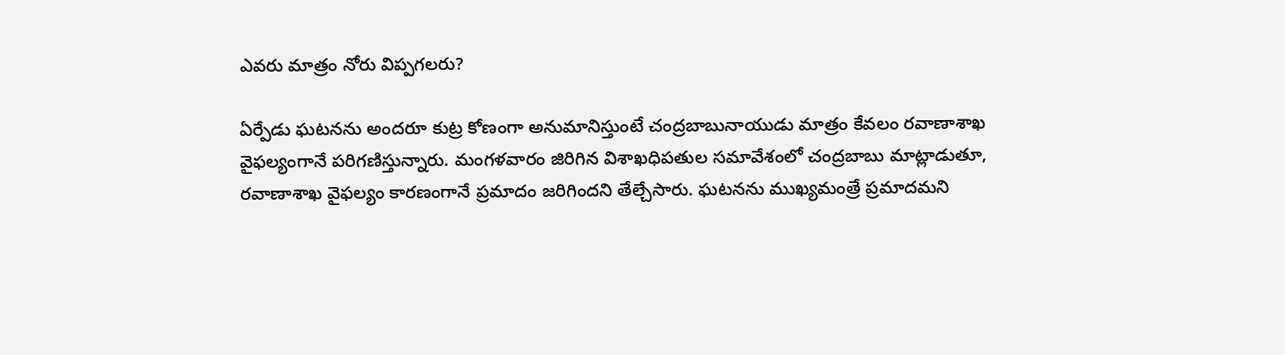ఎవరు మాత్రం నోరు విప్పగలరు?

ఏర్పేడు ఘటనను అందరూ కుట్ర కోణంగా అనుమానిస్తుంటే చంద్రబాబునాయుడు మాత్రం కేవలం రవాణాశాఖ వైఫల్యంగానే పరిగణిస్తున్నారు. మంగళవారం జిరిగిన విశాఖధిపతుల సమావేశంలో చంద్రబాబు మాట్లాడుతూ, రవాణాశాఖ వైఫల్యం కారణంగానే ప్రమాదం జరిగిందని తేల్చేసారు. ఘటనను ముఖ్యమంత్రే ప్రమాదమని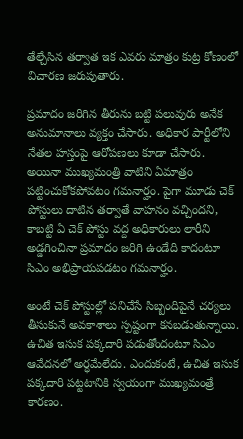తేల్చేసిన తర్వాత ఇక ఎవరు మాత్రం కుట్ర కోణంలో విచారణ జరుపుతారు.

ప్రమాదం జరిగిన తీరును బట్టి పలువురు అనేక అనుమానాలు వ్యక్తం చేసారు. అధికార పార్టీలోని నేతల హస్తంపై ఆరోపణలు కూడా చేసారు. అయినా ముఖ్యమంత్రి వాటిని ఏమాత్రం పట్టించుకోకపోవటం గమనార్హం. పైగా మూడు చెక్ పోస్టులు దాటిన తర్వాతే వాహనం వచ్చిందని, కాబట్టి ఏ చెక్ పోస్టు వద్ద అధికారులు లారీని అడ్డగించినా ప్రమాదం జరిగి ఉండేది కాదంటూ సిఎం అభిప్రాయపడటం గమనార్హం.

అంటే చెక్ పోస్టుల్లో పనిచేసే సిబ్బందిపైనే చర్యలు తీసుకునే అవకాశాలు స్పష్టంగా కనబడుతున్నాయి. ఉచిత ఇసుక పక్కదారి పడుతోందంటూ సిఎం ఆవేదనలో అర్ధమేలేదు. ఎందుకంటే, ఉచిత ఇసుక పక్కదారి పట్టటానికి స్వయంగా ముఖ్యమంత్రే కారణం.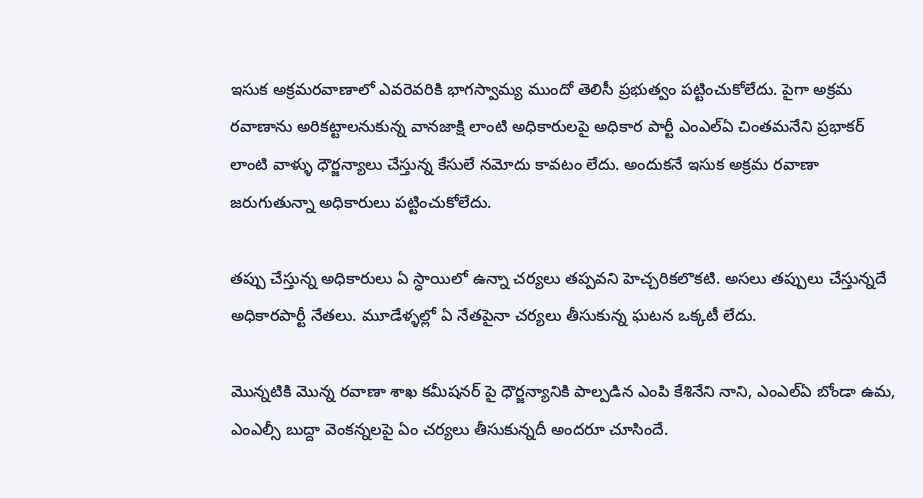ఇసుక అక్రమరవాణాలో ఎవరెవరికి భాగస్వామ్య ముందో తెలిసీ ప్రభుత్వం పట్టించుకోలేదు. పైగా అక్రమ రవాణాను అరికట్టాలనుకున్న వానజాక్షి లాంటి అధికారులపై అధికార పార్టీ ఎంఎల్ఏ చింతమనేని ప్రభాకర్ లాంటి వాళ్ళు ధౌర్జన్యాలు చేస్తున్న కేసులే నమోదు కావటం లేదు. అందుకనే ఇసుక అక్రమ రవాణా జరుగుతున్నా అధికారులు పట్టించుకోలేదు.

తప్పు చేస్తున్న అధికారులు ఏ స్ధాయిలో ఉన్నా చర్యలు తప్పవని హెచ్చరికలొకటి. అసలు తప్పులు చేస్తున్నదే అధికారపార్టీ నేతలు. మూడేళ్ళల్లో ఏ నేతపైనా చర్యలు తీసుకున్న ఘటన ఒక్కటీ లేదు.

మొన్నటికి మొన్న రవాణా శాఖ కమీషనర్ పై ధౌర్జన్యానికి పాల్పడిన ఎంపి కేశినేని నాని, ఎంఎల్ఏ బోండా ఉమ, ఎంఎల్సీ బుద్దా వెంకన్నలపై ఏం చర్యలు తీసుకున్నదీ అందరూ చూసిందే.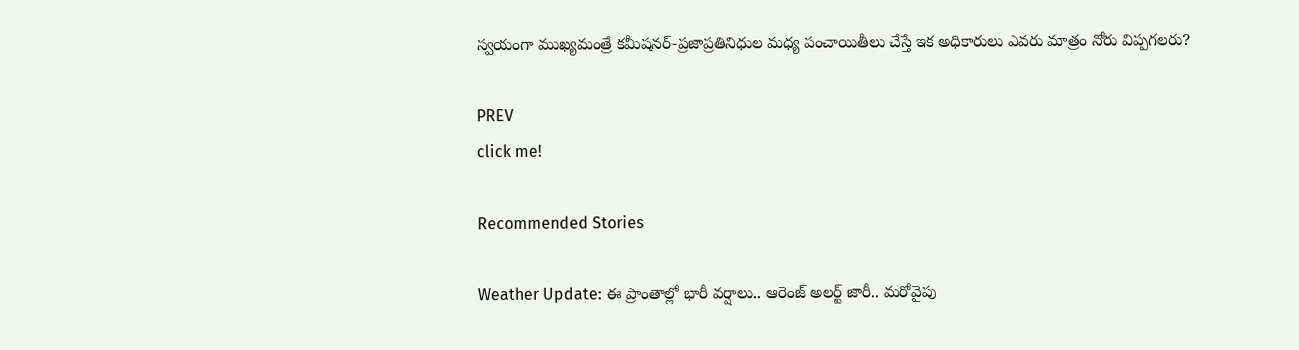స్వయంగా ముఖ్యమంత్రే కమీషనర్-ప్రజాప్రతినిధుల మధ్య పంచాయితీలు చేస్తే ఇక అధికారులు ఎవరు మాత్రం నోరు విప్పగలరు?

PREV
click me!

Recommended Stories

Weather Update: ఈ ప్రాంతాల్లో భారీ వర్షాలు.. ఆరెంజ్ అలర్ట్ జారీ.. మరోవైపు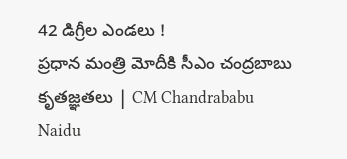42 డిగ్రీల ఎండలు !
ప్రధాన మంత్రి మోదీకి సీఎం చంద్రబాబు కృతజ్ఞతలు | CM Chandrababu Naidu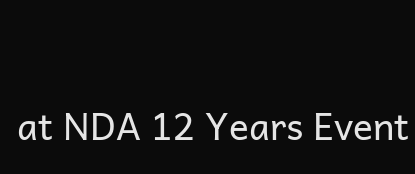at NDA 12 Years Event